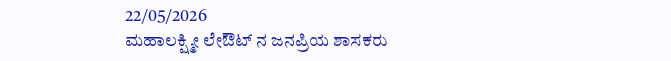22/05/2026
ಮಹಾಲಕ್ಷ್ಮೀ ಲೇಔಟ್ ನ ಜನಪ್ರಿಯ ಶಾಸಕರು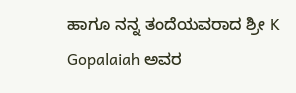ಹಾಗೂ ನನ್ನ ತಂದೆಯವರಾದ ಶ್ರೀ K Gopalaiah ಅವರ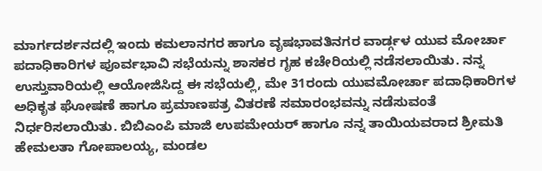ಮಾರ್ಗದರ್ಶನದಲ್ಲಿ ಇಂದು ಕಮಲಾನಗರ ಹಾಗೂ ವೃಷಭಾವತಿನಗರ ವಾರ್ಡ್ಗಳ ಯುವ ಮೋರ್ಚಾ ಪದಾಧಿಕಾರಿಗಳ ಪೂರ್ವಭಾವಿ ಸಭೆಯನ್ನು ಶಾಸಕರ ಗೃಹ ಕಚೇರಿಯಲ್ಲಿ ನಡೆಸಲಾಯಿತು. ನನ್ನ ಉಸ್ತುವಾರಿಯಲ್ಲಿ ಆಯೋಜಿಸಿದ್ದ ಈ ಸಭೆಯಲ್ಲಿ, ಮೇ 31ರಂದು ಯುವಮೋರ್ಚಾ ಪದಾಧಿಕಾರಿಗಳ ಅಧಿಕೃತ ಘೋಷಣೆ ಹಾಗೂ ಪ್ರಮಾಣಪತ್ರ ವಿತರಣೆ ಸಮಾರಂಭವನ್ನು ನಡೆಸುವಂತೆ ನಿರ್ಧರಿಸಲಾಯಿತು. ಬಿಬಿಎಂಪಿ ಮಾಜಿ ಉಪಮೇಯರ್ ಹಾಗೂ ನನ್ನ ತಾಯಿಯವರಾದ ಶ್ರೀಮತಿ ಹೇಮಲತಾ ಗೋಪಾಲಯ್ಯ, ಮಂಡಲ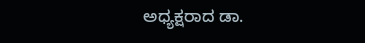ಅಧ್ಯಕ್ಷರಾದ ಡಾ.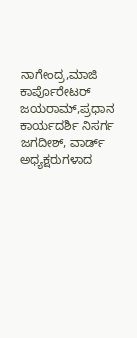ನಾಗೇಂದ್ರ,ಮಾಜಿ ಕಾರ್ಪೊರೇಟರ್ ಜಯರಾಮ್,ಪ್ರಧಾನ ಕಾರ್ಯದರ್ಶಿ ನಿಸರ್ಗ ಜಗದೀಶ್, ವಾರ್ಡ್ ಅಧ್ಯಕ್ಷರುಗಳಾದ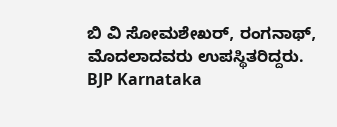ಬಿ ವಿ ಸೋಮಶೇಖರ್, ರಂಗನಾಥ್, ಮೊದಲಾದವರು ಉಪಸ್ಥಿತರಿದ್ದರು.
BJP Karnataka